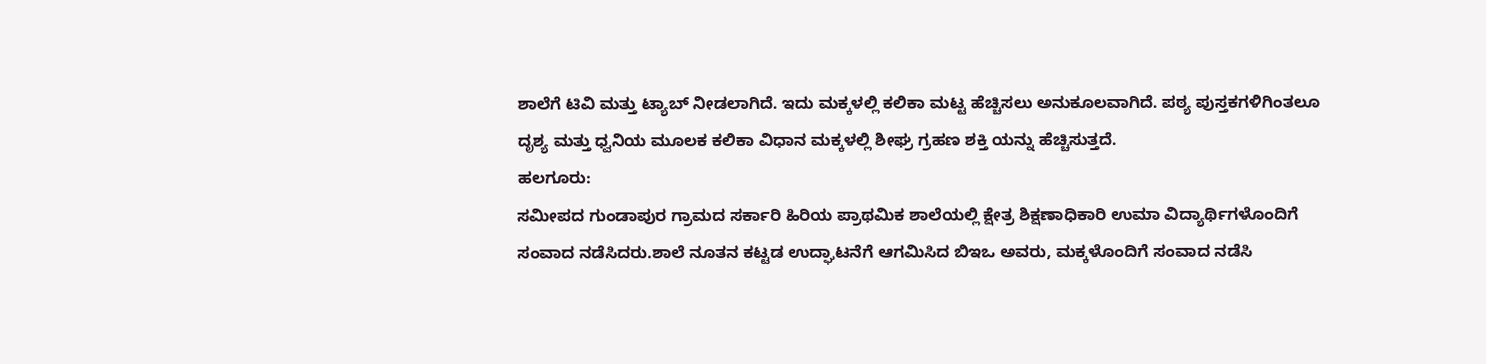ಶಾಲೆಗೆ ಟಿವಿ ಮತ್ತು ಟ್ಯಾಬ್ ನೀಡಲಾಗಿದೆ. ಇದು ಮಕ್ಕಳಲ್ಲಿ ಕಲಿಕಾ ಮಟ್ಟ ಹೆಚ್ಚಿಸಲು ಅನುಕೂಲವಾಗಿದೆ. ಪಠ್ಯ ಪುಸ್ತಕಗಳಿಗಿಂತಲೂ ದೃಶ್ಯ ಮತ್ತು ಧ್ವನಿಯ ಮೂಲಕ ಕಲಿಕಾ ವಿಧಾನ ಮಕ್ಕಳಲ್ಲಿ ಶೀಘ್ರ ಗ್ರಹಣ ಶಕ್ತಿ ಯನ್ನು ಹೆಚ್ಚಿಸುತ್ತದೆ.
ಹಲಗೂರು:
ಸಮೀಪದ ಗುಂಡಾಪುರ ಗ್ರಾಮದ ಸರ್ಕಾರಿ ಹಿರಿಯ ಪ್ರಾಥಮಿಕ ಶಾಲೆಯಲ್ಲಿ ಕ್ಷೇತ್ರ ಶಿಕ್ಷಣಾಧಿಕಾರಿ ಉಮಾ ವಿದ್ಯಾರ್ಥಿಗಳೊಂದಿಗೆ ಸಂವಾದ ನಡೆಸಿದರು.ಶಾಲೆ ನೂತನ ಕಟ್ಟಡ ಉದ್ಘಾಟನೆಗೆ ಆಗಮಿಸಿದ ಬಿಇಒ ಅವರು, ಮಕ್ಕಳೊಂದಿಗೆ ಸಂವಾದ ನಡೆಸಿ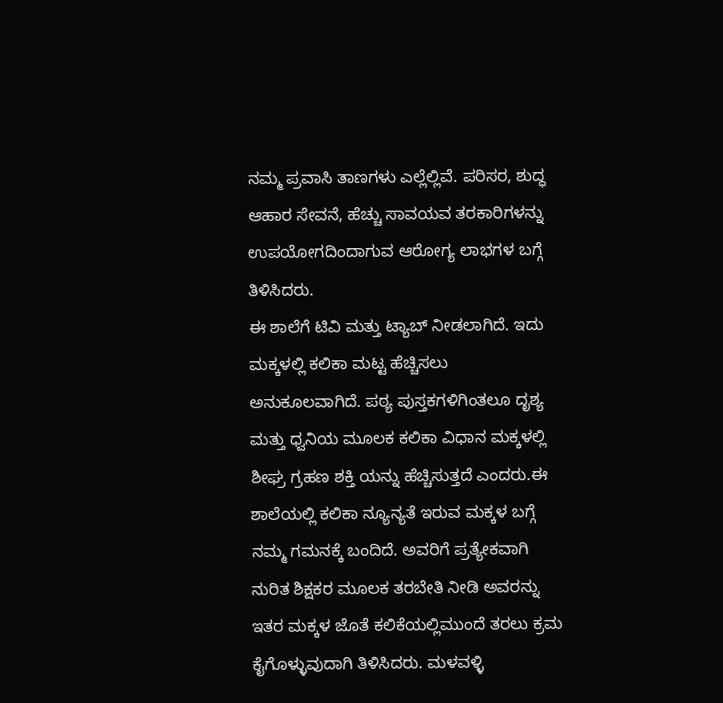ನಮ್ಮ ಪ್ರವಾಸಿ ತಾಣಗಳು ಎಲ್ಲೆಲ್ಲಿವೆ. ಪರಿಸರ, ಶುದ್ಧ ಆಹಾರ ಸೇವನೆ, ಹೆಚ್ಚು ಸಾವಯವ ತರಕಾರಿಗಳನ್ನು ಉಪಯೋಗದಿಂದಾಗುವ ಆರೋಗ್ಯ ಲಾಭಗಳ ಬಗ್ಗೆ ತಿಳಿಸಿದರು.
ಈ ಶಾಲೆಗೆ ಟಿವಿ ಮತ್ತು ಟ್ಯಾಬ್ ನೀಡಲಾಗಿದೆ. ಇದು ಮಕ್ಕಳಲ್ಲಿ ಕಲಿಕಾ ಮಟ್ಟ ಹೆಚ್ಚಿಸಲು ಅನುಕೂಲವಾಗಿದೆ. ಪಠ್ಯ ಪುಸ್ತಕಗಳಿಗಿಂತಲೂ ದೃಶ್ಯ ಮತ್ತು ಧ್ವನಿಯ ಮೂಲಕ ಕಲಿಕಾ ವಿಧಾನ ಮಕ್ಕಳಲ್ಲಿ ಶೀಘ್ರ ಗ್ರಹಣ ಶಕ್ತಿ ಯನ್ನು ಹೆಚ್ಚಿಸುತ್ತದೆ ಎಂದರು.ಈ ಶಾಲೆಯಲ್ಲಿ ಕಲಿಕಾ ನ್ಯೂನ್ಯತೆ ಇರುವ ಮಕ್ಕಳ ಬಗ್ಗೆ ನಮ್ಮ ಗಮನಕ್ಕೆ ಬಂದಿದೆ. ಅವರಿಗೆ ಪ್ರತ್ಯೇಕವಾಗಿ ನುರಿತ ಶಿಕ್ಷಕರ ಮೂಲಕ ತರಬೇತಿ ನೀಡಿ ಅವರನ್ನು ಇತರ ಮಕ್ಕಳ ಜೊತೆ ಕಲಿಕೆಯಲ್ಲಿಮುಂದೆ ತರಲು ಕ್ರಮ ಕೈಗೊಳ್ಳುವುದಾಗಿ ತಿಳಿಸಿದರು. ಮಳವಳ್ಳಿ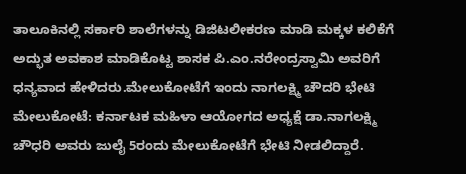ತಾಲೂಕಿನಲ್ಲಿ ಸರ್ಕಾರಿ ಶಾಲೆಗಳನ್ನು ಡಿಜಿಟಲೀಕರಣ ಮಾಡಿ ಮಕ್ಕಳ ಕಲಿಕೆಗೆ ಅದ್ಭುತ ಅವಕಾಶ ಮಾಡಿಕೊಟ್ಟ ಶಾಸಕ ಪಿ.ಎಂ.ನರೇಂದ್ರಸ್ವಾಮಿ ಅವರಿಗೆ ಧನ್ಯವಾದ ಹೇಳಿದರು.ಮೇಲುಕೋಟೆಗೆ ಇಂದು ನಾಗಲಕ್ಷ್ಮಿ ಚೌದರಿ ಭೇಟಿ
ಮೇಲುಕೋಟೆ: ಕರ್ನಾಟಕ ಮಹಿಳಾ ಆಯೋಗದ ಅಧ್ಯಕ್ಷೆ ಡಾ.ನಾಗಲಕ್ಷ್ಮಿ ಚೌಧರಿ ಅವರು ಜುಲೈ 5ರಂದು ಮೇಲುಕೋಟೆಗೆ ಭೇಟಿ ನೀಡಲಿದ್ದಾರೆ.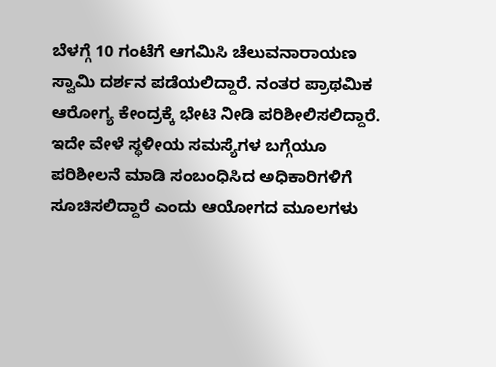ಬೆಳಗ್ಗೆ 10 ಗಂಟೆಗೆ ಆಗಮಿಸಿ ಚೆಲುವನಾರಾಯಣ ಸ್ವಾಮಿ ದರ್ಶನ ಪಡೆಯಲಿದ್ದಾರೆ. ನಂತರ ಪ್ರಾಥಮಿಕ ಆರೋಗ್ಯ ಕೇಂದ್ರಕ್ಕೆ ಭೇಟಿ ನೀಡಿ ಪರಿಶೀಲಿಸಲಿದ್ದಾರೆ. ಇದೇ ವೇಳೆ ಸ್ಥಳೀಯ ಸಮಸ್ಯೆಗಳ ಬಗ್ಗೆಯೂ ಪರಿಶೀಲನೆ ಮಾಡಿ ಸಂಬಂಧಿಸಿದ ಅಧಿಕಾರಿಗಳಿಗೆ ಸೂಚಿಸಲಿದ್ದಾರೆ ಎಂದು ಆಯೋಗದ ಮೂಲಗಳು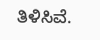ತಿಳಿಸಿವೆ.